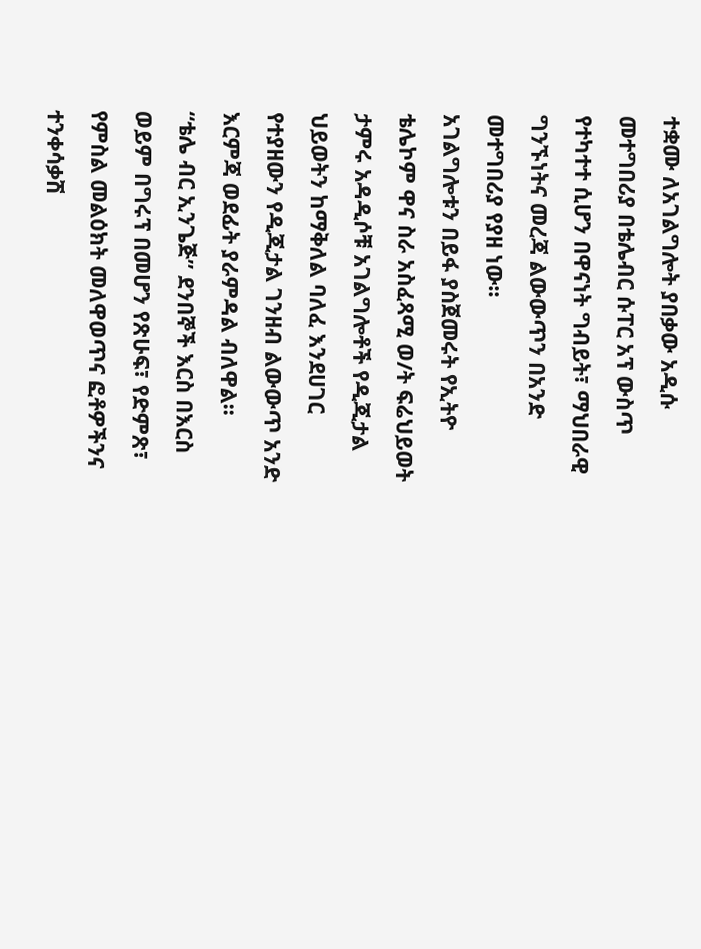ተቋሙ ለአገልግሎት ያበቃው አዲሱ መተግበሪያ በቴሌብር ሱፐር አፕ ውስጥ የተካተተ ሲሆን በዋናነት ግብይት፣ ማህበራዊ ግንኙነትና መረጃ ልውውጥን በአንድ መተግበሪያ የያዘ ነው፡፡
አገልግሎቱን በይፋ ያስጀመሩት የኢትዮ ቴሌኮም ዋና ስራ አስፈጻሚ ወ/ት ፍሬህይወት ታምሩ አዳዲሶቹ አገልግሎቶች የዲጂታል ህይወትን ከማቅለል ባለፈ እንደሀገር የተያዘውን የዲጂታል ገንዘብ ልውውጥ አንድ እርምጃ ወደፊት ያራምዳል ብለዋል፡፡
“ቴሌ ብር ኢንጌጅ” ደንበኞች እርስ በእርስ ወይም በግሩፕ በመሆን የጽሁፍ፣ የድምጽ፣ የምስል መልዕክት መለዋወጥና ፎቶዎችንና ተንቀሳቃሽ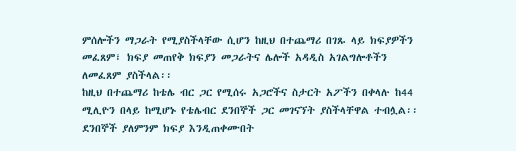ምሰሎችን ማጋራት የሚያስችላቸው ሲሆን ከዚህ በተጨማሪ በገጹ ላይ ክፍያዎችን መፈጸም፣ ክፍያ መጠየቅ ክፍያን መጋራትና ሌሎች አዳዲስ አገልግሎቶችን ለመፈጸም ያስችላል፡፡
ከዚህ በተጨማሪ ከቴሌ ብር ጋር የሚሰሩ አጋሮችና ስታርት አፖችን በቀላሉ ከ44 ሚሊዮን በላይ ከሚሆኑ የቴሌብር ደንበኞች ጋር መገናኘት ያስችላቸዋል ተብሏል፡፡
ደንበኞች ያለምንም ክፍያ እንዲጠቀሙበት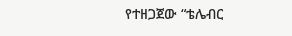የተዘጋጀው “ቴሌብር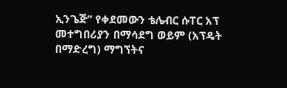ኢንጌጅ” የቀደመውን ቴሌብር ሱፐር አፕ መተግበሪያን በማሳደግ ወይም (አፕዴት በማድረግ) ማግኘትና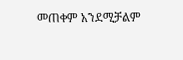መጠቀም አንደሚቻልም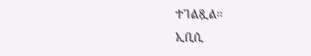ተገልጿል፡፡
ኢቢሲ